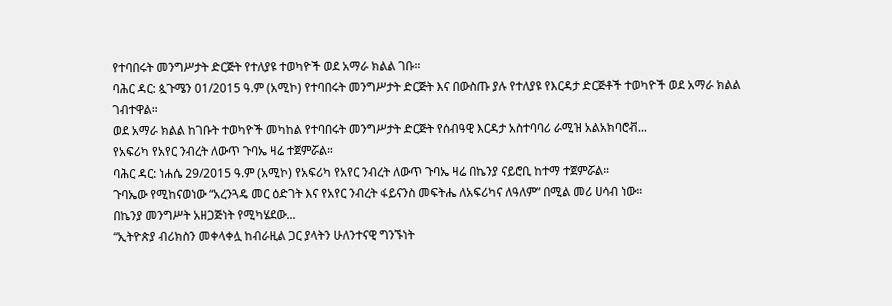የተባበሩት መንግሥታት ድርጅት የተለያዩ ተወካዮች ወደ አማራ ክልል ገቡ።
ባሕር ዳር: ጷጉሜን 01/2015 ዓ.ም (አሚኮ) የተባበሩት መንግሥታት ድርጅት እና በውስጡ ያሉ የተለያዩ የእርዳታ ድርጅቶች ተወካዮች ወደ አማራ ክልል ገብተዋል።
ወደ አማራ ክልል ከገቡት ተወካዮች መካከል የተባበሩት መንግሥታት ድርጅት የሰብዓዊ እርዳታ አስተባባሪ ራሚዝ አልአክባሮቭ...
የአፍሪካ የአየር ንብረት ለውጥ ጉባኤ ዛሬ ተጀምሯል።
ባሕር ዳር: ነሐሴ 29/2015 ዓ.ም (አሚኮ) የአፍሪካ የአየር ንብረት ለውጥ ጉባኤ ዛሬ በኬንያ ናይሮቢ ከተማ ተጀምሯል።
ጉባኤው የሚከናወነው “አረንጓዴ መር ዕድገት እና የአየር ንብረት ፋይናንስ መፍትሔ ለአፍሪካና ለዓለም” በሚል መሪ ሀሳብ ነው።
በኬንያ መንግሥት አዘጋጅነት የሚካሄደው...
“ኢትዮጵያ ብሪክስን መቀላቀሏ ከብራዚል ጋር ያላትን ሁለንተናዊ ግንኙነት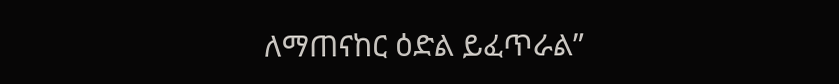ለማጠናከር ዕድል ይፈጥራል”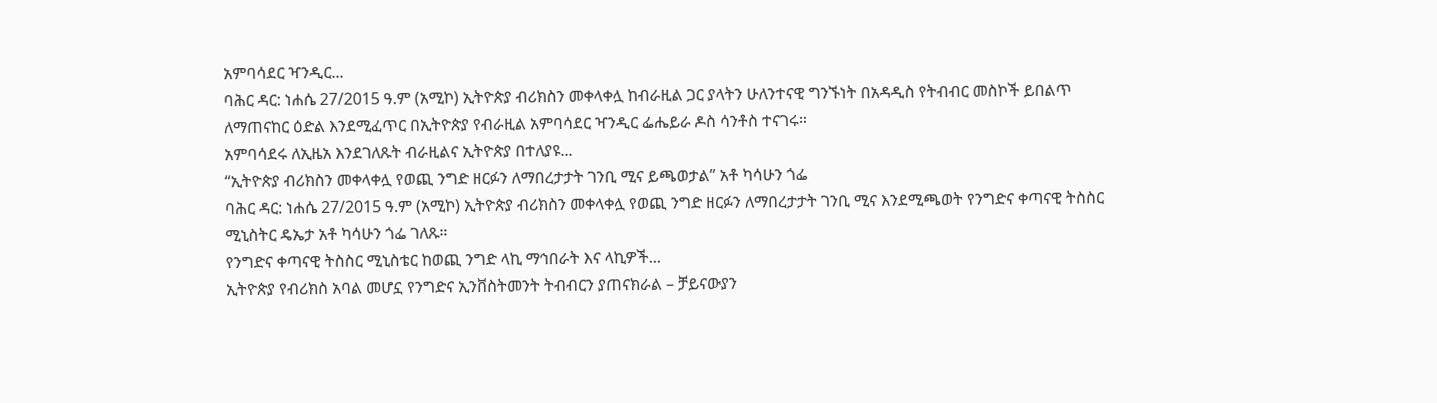አምባሳደር ዣንዲር...
ባሕር ዳር: ነሐሴ 27/2015 ዓ.ም (አሚኮ) ኢትዮጵያ ብሪክስን መቀላቀሏ ከብራዚል ጋር ያላትን ሁለንተናዊ ግንኙነት በአዳዲስ የትብብር መስኮች ይበልጥ ለማጠናከር ዕድል እንደሚፈጥር በኢትዮጵያ የብራዚል አምባሳደር ዣንዲር ፌሔይራ ዶስ ሳንቶስ ተናገሩ።
አምባሳደሩ ለኢዜአ እንደገለጹት ብራዚልና ኢትዮጵያ በተለያዩ...
“ኢትዮጵያ ብሪክስን መቀላቀሏ የወጪ ንግድ ዘርፉን ለማበረታታት ገንቢ ሚና ይጫወታል” አቶ ካሳሁን ጎፌ
ባሕር ዳር: ነሐሴ 27/2015 ዓ.ም (አሚኮ) ኢትዮጵያ ብሪክስን መቀላቀሏ የወጪ ንግድ ዘርፉን ለማበረታታት ገንቢ ሚና እንደሚጫወት የንግድና ቀጣናዊ ትስስር ሚኒስትር ዴኤታ አቶ ካሳሁን ጎፌ ገለጹ።
የንግድና ቀጣናዊ ትስስር ሚኒስቴር ከወጪ ንግድ ላኪ ማኅበራት እና ላኪዎች...
ኢትዮጵያ የብሪክስ አባል መሆኗ የንግድና ኢንቨስትመንት ትብብርን ያጠናክራል – ቻይናውያን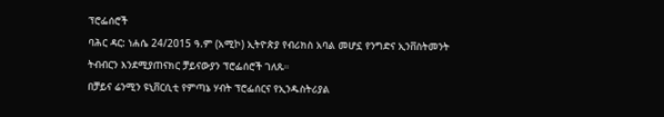ፕሮፌሰሮች
ባሕር ዳር: ነሐሴ 24/2015 ዓ.ም (አሚኮ) ኢትዮጵያ የብሪክስ አባል መሆኗ የንግድና ኢንቨስትመንት ትብብርን እንደሚያጠናክር ቻይናውያን ፕሮፌሰሮች ገለጹ።
በቻይና ሬንሚን ዩኒቨርሲቲ የምጣኔ ሃብት ፕሮፌሰርና የኢንዱስትሪያል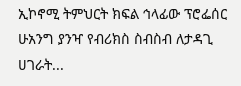ኢኮኖሚ ትምህርት ክፍል ኅላፊው ፕሮፌሰር ሁአንግ ያንዣ የብሪክስ ስብስብ ለታዳጊ ሀገራት...